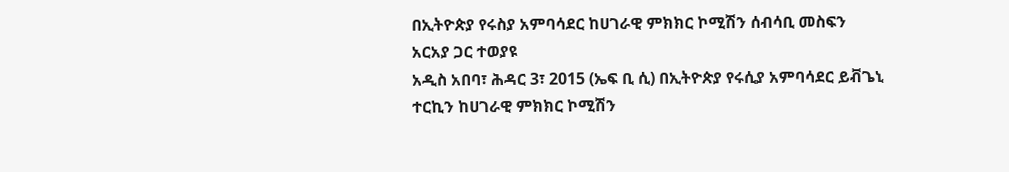በኢትዮጵያ የሩስያ አምባሳደር ከሀገራዊ ምክክር ኮሚሽን ሰብሳቢ መስፍን አርአያ ጋር ተወያዩ
አዲስ አበባ፣ ሕዳር 3፣ 2015 (ኤፍ ቢ ሲ) በኢትዮጵያ የሩሲያ አምባሳደር ይቭጌኒ ተርኪን ከሀገራዊ ምክክር ኮሚሽን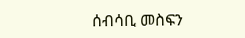ሰብሳቢ መስፍን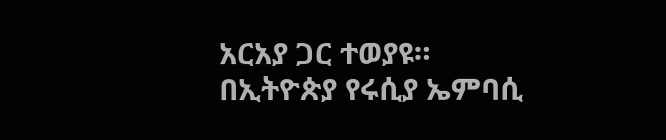አርአያ ጋር ተወያዩ።
በኢትዮጵያ የሩሲያ ኤምባሲ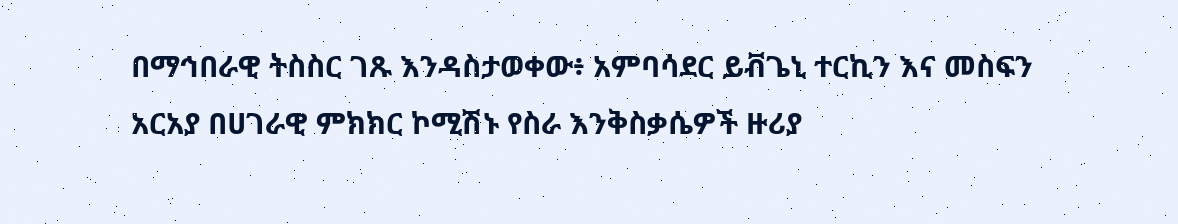በማኅበራዊ ትስስር ገጹ እንዳስታወቀው፥ አምባሳደር ይቭጌኒ ተርኪን እና መስፍን አርአያ በሀገራዊ ምክክር ኮሚሽኑ የስራ እንቅስቃሴዎች ዙሪያ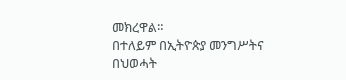መክረዋል።
በተለይም በኢትዮጵያ መንግሥትና በህወሓት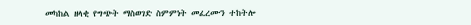መካከል ዘላቂ የግጭት ማስወገድ ስምምነት መፈረሙን ተከትሎ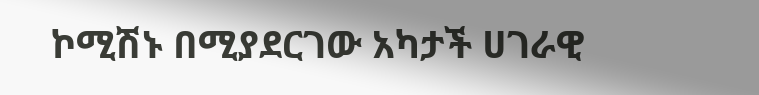ኮሚሽኑ በሚያደርገው አካታች ሀገራዊ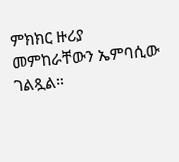ምክክር ዙሪያ መምከራቸውን ኤምባሲው ገልጿል።